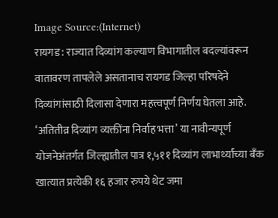Image Source:(Internet)
रायगड : राज्यात दिव्यांग कल्याण विभागातील बदल्यांवरून वातावरण तापलेले असतानाच रायगड जिल्हा परिषदेने दिव्यांगांसाठी दिलासा देणारा महत्त्वपूर्ण निर्णय घेतला आहे. ‘अतितीव्र दिव्यांग व्यक्तींना निर्वाह भत्ता’ या नावीन्यपूर्ण योजनेअंतर्गत जिल्ह्यातील पात्र १,५११ दिव्यांग लाभार्थ्यांच्या बँक खात्यात प्रत्येकी १६ हजार रुपये थेट जमा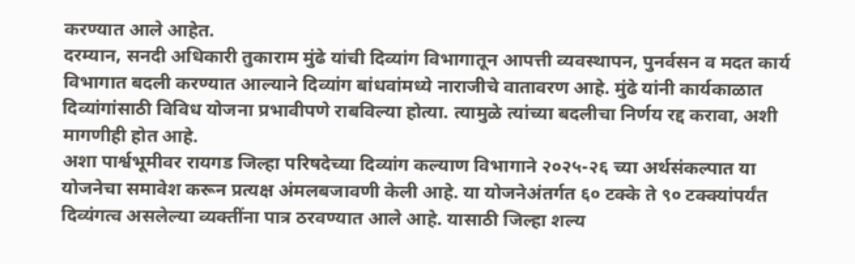करण्यात आले आहेत.
दरम्यान, सनदी अधिकारी तुकाराम मुंढे यांची दिव्यांग विभागातून आपत्ती व्यवस्थापन, पुनर्वसन व मदत कार्य विभागात बदली करण्यात आल्याने दिव्यांग बांधवांमध्ये नाराजीचे वातावरण आहे. मुंढे यांनी कार्यकाळात दिव्यांगांसाठी विविध योजना प्रभावीपणे राबविल्या होत्या. त्यामुळे त्यांच्या बदलीचा निर्णय रद्द करावा, अशी मागणीही होत आहे.
अशा पार्श्वभूमीवर रायगड जिल्हा परिषदेच्या दिव्यांग कल्याण विभागाने २०२५-२६ च्या अर्थसंकल्पात या योजनेचा समावेश करून प्रत्यक्ष अंमलबजावणी केली आहे. या योजनेअंतर्गत ६० टक्के ते ९० टक्क्यांपर्यंत दिव्यंगत्व असलेल्या व्यक्तींना पात्र ठरवण्यात आले आहे. यासाठी जिल्हा शल्य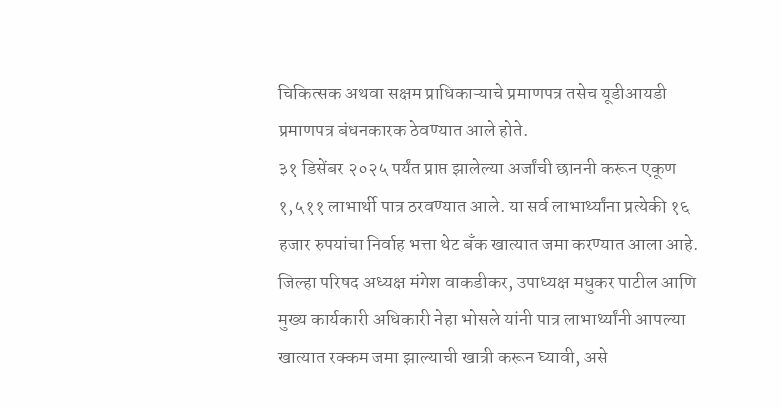चिकित्सक अथवा सक्षम प्राधिकाऱ्याचे प्रमाणपत्र तसेच यूडीआयडी प्रमाणपत्र बंधनकारक ठेवण्यात आले होते.
३१ डिसेंबर २०२५ पर्यंत प्राप्त झालेल्या अर्जांची छाननी करून एकूण १,५११ लाभार्थी पात्र ठरवण्यात आले. या सर्व लाभार्थ्यांना प्रत्येकी १६ हजार रुपयांचा निर्वाह भत्ता थेट बँक खात्यात जमा करण्यात आला आहे.
जिल्हा परिषद अध्यक्ष मंगेश वाकडीकर, उपाध्यक्ष मधुकर पाटील आणि मुख्य कार्यकारी अधिकारी नेहा भोसले यांनी पात्र लाभार्थ्यांनी आपल्या खात्यात रक्कम जमा झाल्याची खात्री करून घ्यावी, असे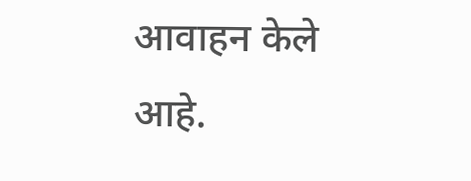आवाहन केले आहे.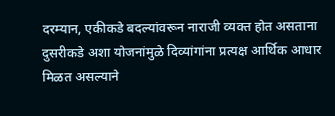दरम्यान, एकीकडे बदल्यांवरून नाराजी व्यक्त होत असताना दुसरीकडे अशा योजनांमुळे दिव्यांगांना प्रत्यक्ष आर्थिक आधार मिळत असल्याने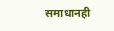समाधानही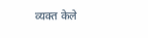व्यक्त केले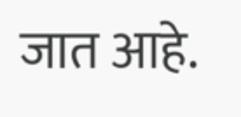जात आहे.